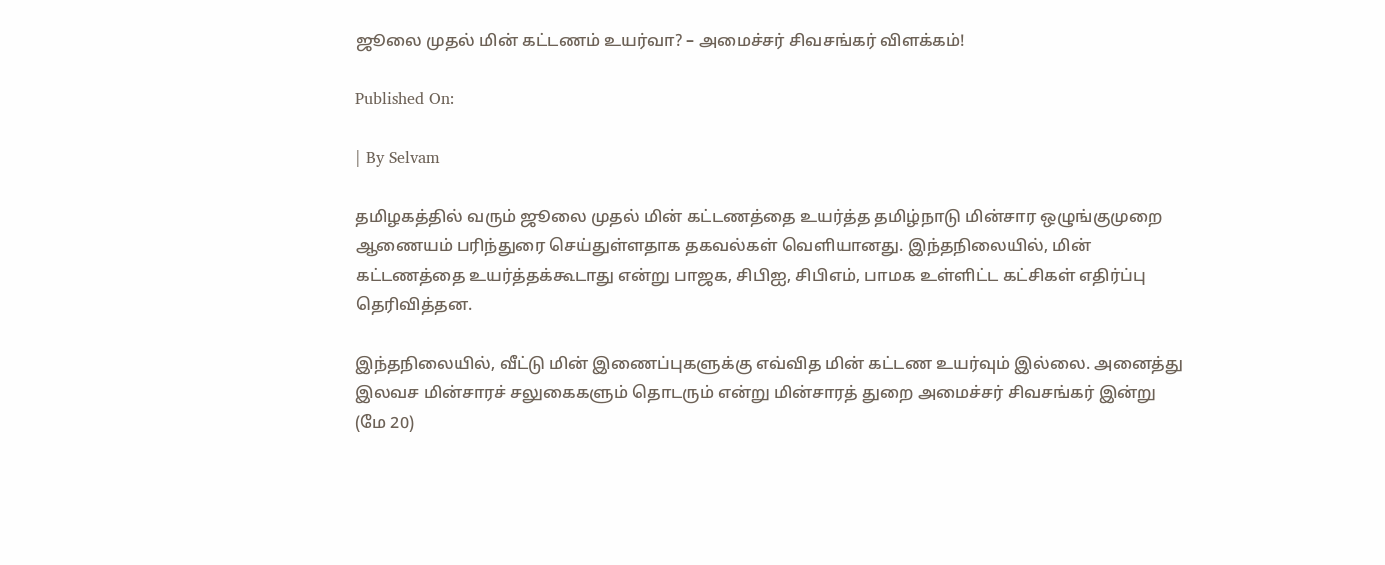ஜூலை முதல் மின் கட்டணம் உயர்வா? – அமைச்சர் சிவசங்கர் விளக்கம்!

Published On:

| By Selvam

தமிழகத்தில் வரும் ஜூலை முதல் மின் கட்டணத்தை உயர்த்த தமிழ்நாடு மின்சார ஒழுங்குமுறை ஆணையம் பரிந்துரை செய்துள்ளதாக தகவல்கள் வெளியானது. இந்தநிலையில், மின் கட்டணத்தை உயர்த்தக்கூடாது என்று பாஜக, சிபிஐ, சிபிஎம், பாமக உள்ளிட்ட கட்சிகள் எதிர்ப்பு தெரிவித்தன.

இந்தநிலையில், வீட்டு மின் இணைப்புகளுக்கு எவ்வித மின் கட்டண உயர்வும் இல்லை. அனைத்து இலவச மின்சாரச் சலுகைகளும் தொடரும் என்று மின்சாரத் துறை அமைச்சர் சிவசங்கர் இன்று (மே 20)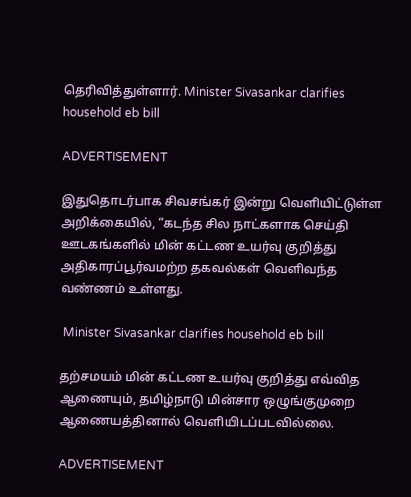தெரிவித்துள்ளார். Minister Sivasankar clarifies household eb bill

ADVERTISEMENT

இதுதொடர்பாக சிவசங்கர் இன்று வெளியிட்டுள்ள அறிக்கையில், “கடந்த சில நாட்களாக செய்தி ஊடகங்களில் மின் கட்டண உயர்வு குறித்து அதிகாரப்பூர்வமற்ற தகவல்கள் வெளிவந்த வண்ணம் உள்ளது.

 Minister Sivasankar clarifies household eb bill

தற்சமயம் மின் கட்டண உயர்வு குறித்து எவ்வித ஆணையும், தமிழ்நாடு மின்சார ஒழுங்குமுறை ஆணையத்தினால் வெளியிடப்படவில்லை.

ADVERTISEMENT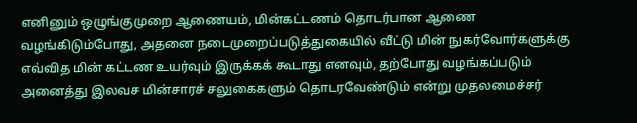எனினும் ஒழுங்குமுறை ஆணையம், மின்கட்டணம் தொடர்பான ஆணை வழங்கிடும்போது, அதனை நடைமுறைப்படுத்துகையில் வீட்டு மின் நுகர்வோர்களுக்கு எவ்வித மின் கட்டண உயர்வும் இருக்கக் கூடாது எனவும், தற்போது வழங்கப்படும் அனைத்து இலவச மின்சாரச் சலுகைகளும் தொடரவேண்டும் என்று முதலமைச்சர்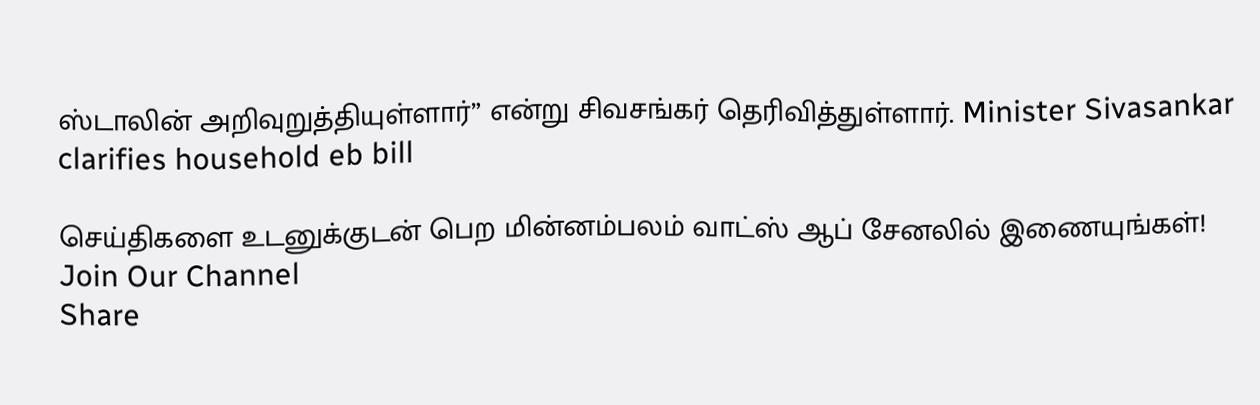ஸ்டாலின் அறிவுறுத்தியுள்ளார்” என்று சிவசங்கர் தெரிவித்துள்ளார். Minister Sivasankar clarifies household eb bill

செய்திகளை உடனுக்குடன் பெற மின்னம்பலம் வாட்ஸ் ஆப் சேனலில் இணையுங்கள்!
Join Our Channel
Share